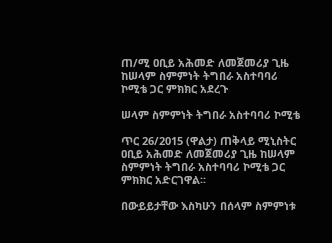ጠ/ሚ ዐቢይ አሕመድ ለመጀመሪያ ጊዜ ከሠላም ስምምነት ትግበራ አስተባባሪ ኮሚቴ ጋር ምክክር አደረጉ

ሠላም ስምምነት ትግበራ አስተባባሪ ኮሚቴ

ጥር 26/2015 (ዋልታ) ጠቅላይ ሚኒስትር ዐቢይ አሕመድ ለመጀመሪያ ጊዜ ከሠላም ስምምነት ትግበራ አስተባባሪ ኮሚቴ ጋር ምክክር አድርገዋል፡፡

በውይይታቸው እስካሁን በሰላም ስምምነቱ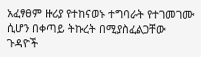አፈፃፀም ዙሪያ የተከናወኑ ተግባራት የተገመገሙ ሲሆን በቀጣይ ትኩረት በሚያስፈልጋቸው ጉዳዮች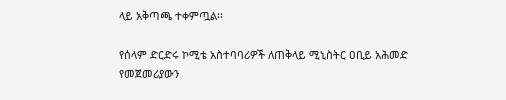ላይ አቅጣጫ ተቀምጧል፡፡

የሰላም ድርድሩ ኮሚቴ አስተባባሪዎች ለጠቅላይ ሚኒስትር ዐቢይ አሕመድ የመጀመሪያውን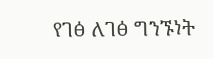የገፅ ለገፅ ግንኙነት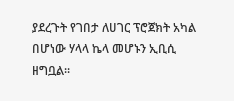ያደረጉት የገበታ ለሀገር ፕሮጀክት አካል በሆነው ሃላላ ኬላ መሆኑን ኢቢሲ ዘግቧል፡፡